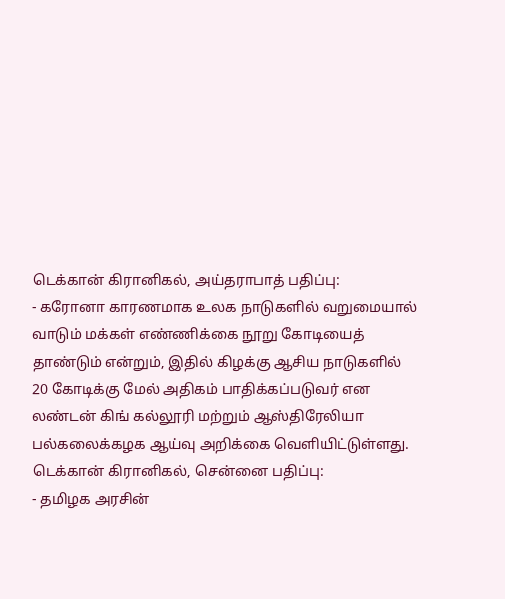டெக்கான் கிரானிகல், அய்தராபாத் பதிப்பு:
- கரோனா காரணமாக உலக நாடுகளில் வறுமையால் வாடும் மக்கள் எண்ணிக்கை நூறு கோடியைத் தாண்டும் என்றும், இதில் கிழக்கு ஆசிய நாடுகளில் 20 கோடிக்கு மேல் அதிகம் பாதிக்கப்படுவர் என லண்டன் கிங் கல்லூரி மற்றும் ஆஸ்திரேலியா பல்கலைக்கழக ஆய்வு அறிக்கை வெளியிட்டுள்ளது.
டெக்கான் கிரானிகல், சென்னை பதிப்பு:
- தமிழக அரசின்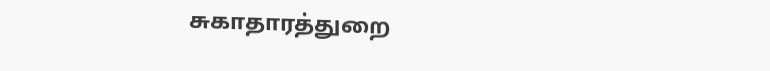சுகாதாரத்துறை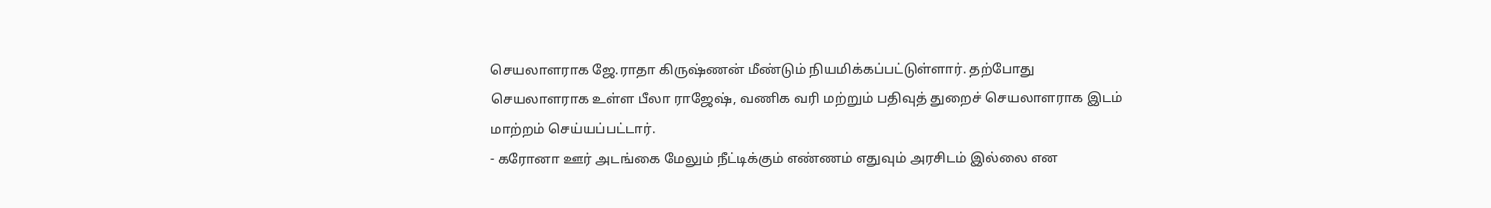செயலாளராக ஜே.ராதா கிருஷ்ணன் மீண்டும் நியமிக்கப்பட்டுள்ளார். தற்போது செயலாளராக உள்ள பீலா ராஜேஷ், வணிக வரி மற்றும் பதிவுத் துறைச் செயலாளராக இடம் மாற்றம் செய்யப்பட்டார்.
- கரோனா ஊர் அடங்கை மேலும் நீட்டிக்கும் எண்ணம் எதுவும் அரசிடம் இல்லை என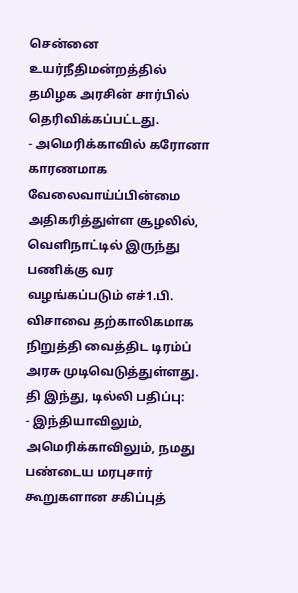சென்னை உயர்நீதிமன்றத்தில் தமிழக அரசின் சார்பில் தெரிவிக்கப்பட்டது.
- அமெரிக்காவில் கரோனா காரணமாக வேலைவாய்ப்பின்மை அதிகரித்துள்ள சூழலில், வெளிநாட்டில் இருந்து பணிக்கு வர வழங்கப்படும் எச்1.பி. விசாவை தற்காலிகமாக நிறுத்தி வைத்திட டிரம்ப் அரசு முடிவெடுத்துள்ளது.
தி இந்து, டில்லி பதிப்பு:
- இந்தியாவிலும், அமெரிக்காவிலும், நமது பண்டைய மரபுசார் கூறுகளான சகிப்புத்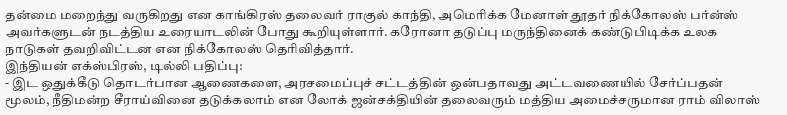தன்மை மறைந்து வருகிறது என காங்கிரஸ் தலைவர் ராகுல் காந்தி, அமெரிக்க மேனாள் தூதர் நிக்கோலஸ் பர்ன்ஸ் அவர்களுடன் நடத்திய உரையாடலின் போது கூறியுள்ளார். கரோனா தடுப்பு மருந்தினைக் கண்டுபிடிக்க உலக நாடுகள் தவறிவிட்டன என நிக்கோலஸ் தெரிவித்தார்.
இந்தியன் எக்ஸ்பிரஸ், டில்லி பதிப்பு:
- இட ஒதுக்கீடு தொடர்பான ஆணைகளை, அரசமைப்புச் சட்டத்தின் ஒன்பதாவது அட்டவணையில் சேர்ப்பதன் மூலம், நீதிமன்ற சீராய்வினை தடுக்கலாம் என லோக் ஜன்சக்தியின் தலைவரும் மத்திய அமைச்சருமான ராம் விலாஸ்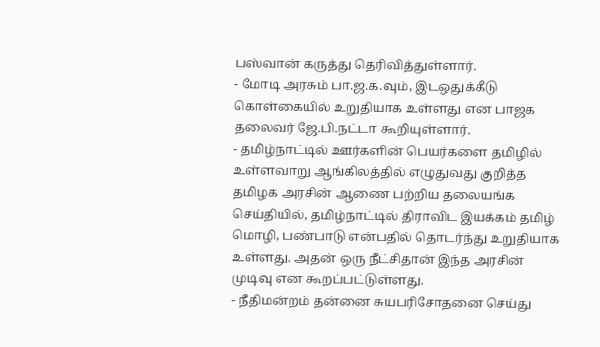பஸ்வான் கருத்து தெரிவித்துள்ளார்.
- மோடி அரசும் பா.ஜ.க.வும், இடஒதுக்கீடு கொள்கையில் உறுதியாக உள்ளது என பாஜக தலைவர் ஜே.பி.நட்டா கூறியுள்ளார்.
- தமிழ்நாட்டில் ஊர்களின் பெயர்களை தமிழில் உள்ளவாறு ஆங்கிலத்தில் எழுதுவது குறித்த தமிழக அரசின் ஆணை பற்றிய தலையங்க செய்தியில், தமிழ்நாட்டில் திராவிட இயக்கம் தமிழ் மொழி, பண்பாடு என்பதில் தொடர்ந்து உறுதியாக உள்ளது. அதன் ஒரு நீட்சிதான் இந்த அரசின் முடிவு என கூறப்பட்டுள்ளது.
- நீதிமன்றம் தன்னை சுயபரிசோதனை செய்து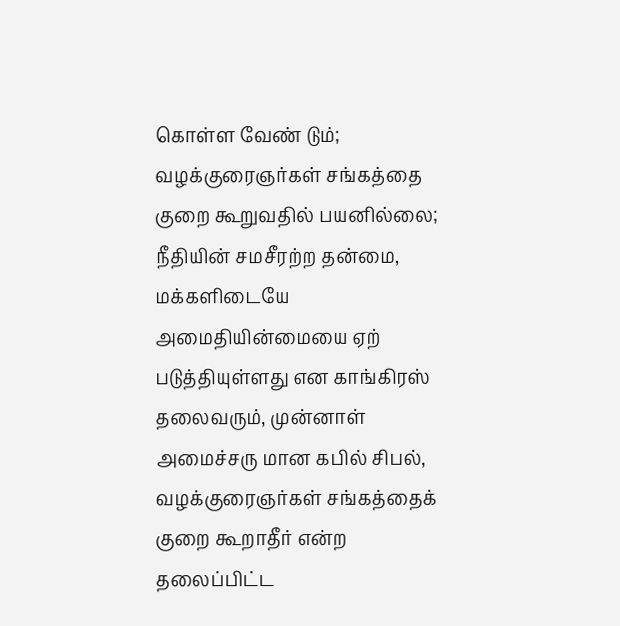கொள்ள வேண் டும்; வழக்குரைஞர்கள் சங்கத்தை குறை கூறுவதில் பயனில்லை; நீதியின் சமசீரற்ற தன்மை, மக்களிடையே அமைதியின்மையை ஏற் படுத்தியுள்ளது என காங்கிரஸ் தலைவரும், முன்னாள் அமைச்சரு மான கபில் சிபல், வழக்குரைஞர்கள் சங்கத்தைக் குறை கூறாதீர் என்ற தலைப்பிட்ட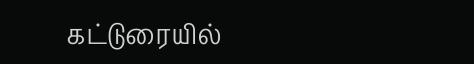கட்டுரையில்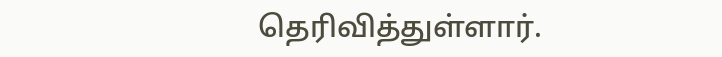தெரிவித்துள்ளார்.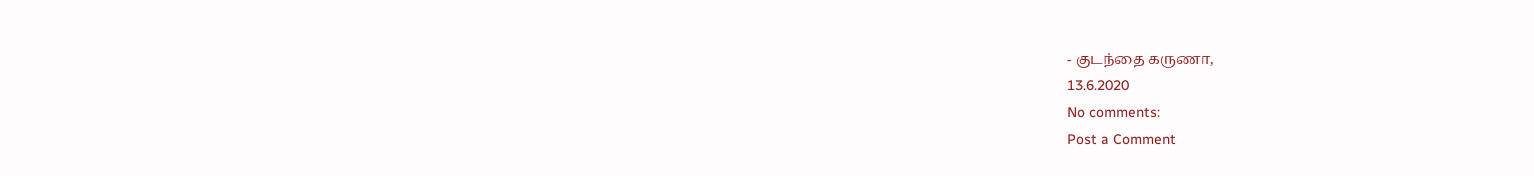- குடந்தை கருணா,
13.6.2020
No comments:
Post a Comment